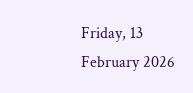Friday, 13 February 2026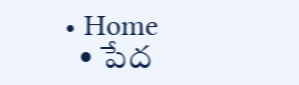• Home
  • పేద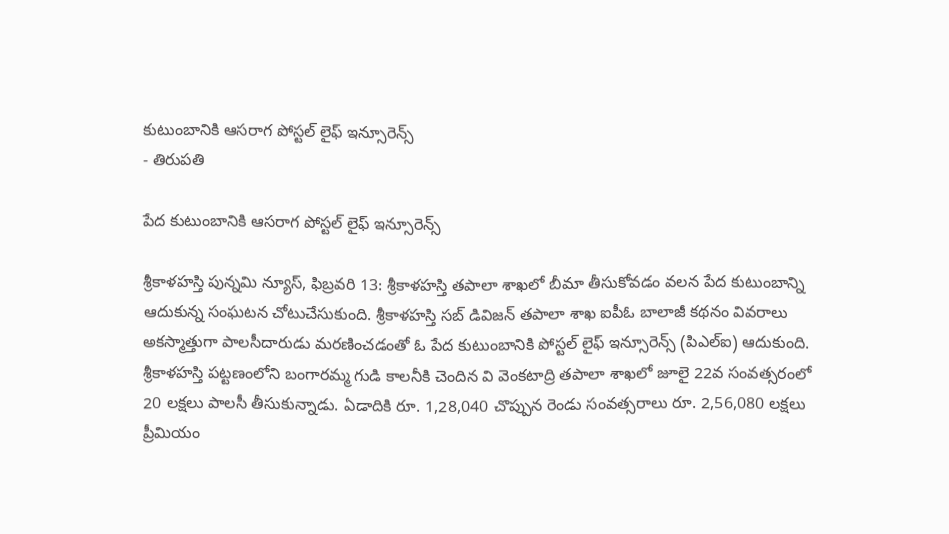కుటుంబానికి ఆసరాగ పోస్టల్ లైఫ్ ఇన్సూరెన్స్
- తిరుపతి

పేద కుటుంబానికి ఆసరాగ పోస్టల్ లైఫ్ ఇన్సూరెన్స్

శ్రీకాళహస్తి పున్నమి న్యూస్, ఫిబ్రవరి 13: శ్రీకాళహస్తి తపాలా శాఖలో బీమా తీసుకోవడం వలన పేద కుటుంబాన్ని ఆదుకున్న సంఘటన చోటుచేసుకుంది. శ్రీకాళహస్తి సబ్ డివిజన్ తపాలా శాఖ ఐపీఓ బాలాజీ కథనం వివరాలు అకస్మాత్తుగా పాలసీదారుడు మరణించడంతో ఓ పేద కుటుంబానికి పోస్టల్ లైఫ్ ఇన్సూరెన్స్ (పిఎల్ఐ) ఆదుకుంది. శ్రీకాళహస్తి పట్టణంలోని బంగారమ్మ గుడి కాలనీకి చెందిన వి వెంకటాద్రి తపాలా శాఖలో జూలై 22వ సంవత్సరంలో 20 లక్షలు పాలసీ తీసుకున్నాడు. ఏడాదికి రూ. 1,28,040 చొప్పున రెండు సంవత్సరాలు రూ. 2,56,080 లక్షలు ప్రీమియం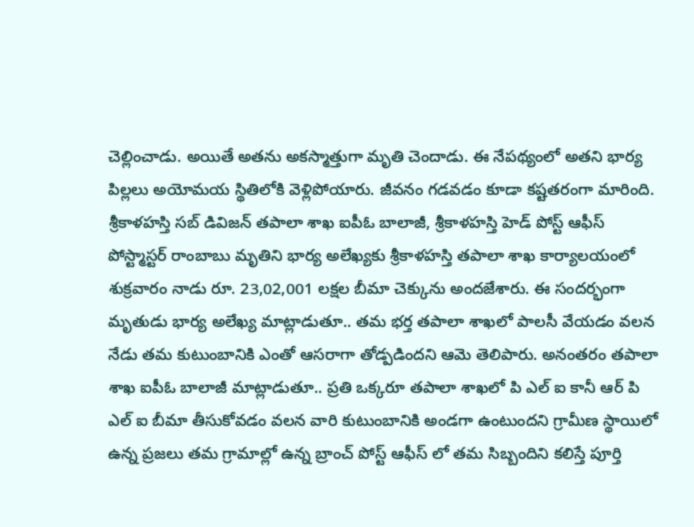చెల్లించాడు. అయితే అతను అకస్మాత్తుగా మృతి చెందాడు. ఈ నేపథ్యంలో అతని భార్య పిల్లలు అయోమయ స్థితిలోకి వెళ్లిపోయారు. జీవనం గడవడం కూడా కష్టతరంగా మారింది. శ్రీకాళహస్తి సబ్ డివిజన్ తపాలా శాఖ ఐపీఓ బాలాజీ, శ్రీకాళహస్తి హెడ్ పోస్ట్ ఆఫీస్ పోస్ట్మాస్టర్ రాంబాబు మృతిని భార్య అలేఖ్యకు శ్రీకాళహస్తి తపాలా శాఖ కార్యాలయంలో శుక్రవారం నాడు రూ. 23,02,001 లక్షల బీమా చెక్కును అందజేశారు. ఈ సందర్భంగా మృతుడు భార్య అలేఖ్య మాట్లాడుతూ.. తమ భర్త తపాలా శాఖలో పాలసీ వేయడం వలన నేడు తమ కుటుంబానికి ఎంతో ఆసరాగా తోడ్పడిందని ఆమె తెలిపారు. అనంతరం తపాలా శాఖ ఐపీఓ బాలాజీ మాట్లాడుతూ.. ప్రతి ఒక్కరూ తపాలా శాఖలో పి ఎల్ ఐ కానీ ఆర్ పి ఎల్ ఐ బీమా తీసుకోవడం వలన వారి కుటుంబానికి అండగా ఉంటుందని గ్రామీణ స్థాయిలో ఉన్న ప్రజలు తమ గ్రామాల్లో ఉన్న బ్రాంచ్ పోస్ట్ ఆఫీస్ లో తమ సిబ్బందిని కలిస్తే పూర్తి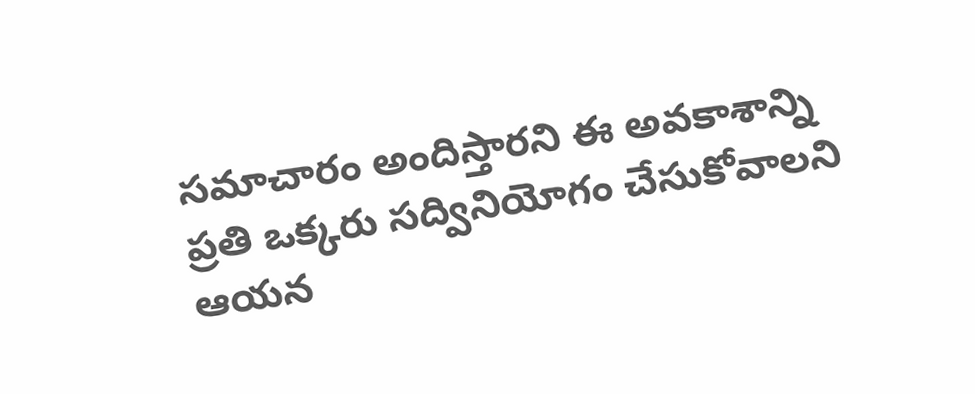సమాచారం అందిస్తారని ఈ అవకాశాన్ని ప్రతి ఒక్కరు సద్వినియోగం చేసుకోవాలని ఆయన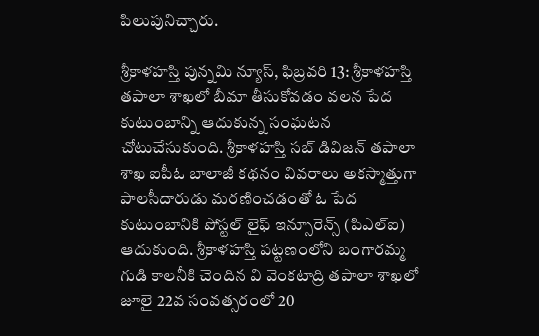పిలుపునిచ్చారు.

శ్రీకాళహస్తి పున్నమి న్యూస్, ఫిబ్రవరి 13: శ్రీకాళహస్తి తపాలా శాఖలో బీమా తీసుకోవడం వలన పేద కుటుంబాన్ని ఆదుకున్న సంఘటన చోటుచేసుకుంది. శ్రీకాళహస్తి సబ్ డివిజన్ తపాలా శాఖ ఐపీఓ బాలాజీ కథనం వివరాలు అకస్మాత్తుగా పాలసీదారుడు మరణించడంతో ఓ పేద కుటుంబానికి పోస్టల్ లైఫ్ ఇన్సూరెన్స్ (పిఎల్ఐ) ఆదుకుంది. శ్రీకాళహస్తి పట్టణంలోని బంగారమ్మ గుడి కాలనీకి చెందిన వి వెంకటాద్రి తపాలా శాఖలో జూలై 22వ సంవత్సరంలో 20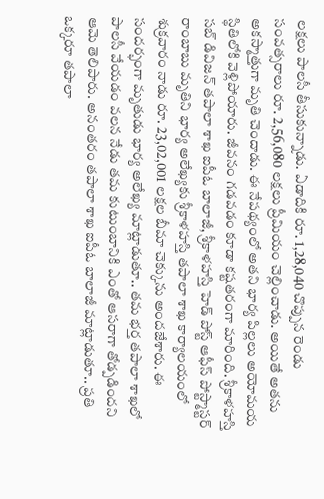లక్షలు పాలసీ తీసుకున్నాడు. ఏడాదికి రూ. 1,28,040 చొప్పున రెండు సంవత్సరాలు రూ. 2,56,080 లక్షలు ప్రీమియం చెల్లించాడు. అయితే అతను అకస్మాత్తుగా మృతి చెందాడు. ఈ నేపథ్యంలో అతని భార్య పిల్లలు అయోమయ స్థితిలోకి వెళ్లిపోయారు. జీవనం గడవడం కూడా కష్టతరంగా మారింది. శ్రీకాళహస్తి సబ్ డివిజన్ తపాలా శాఖ ఐపీఓ బాలాజీ, శ్రీకాళహస్తి హెడ్ పోస్ట్ ఆఫీస్ పోస్ట్మాస్టర్ రాంబాబు మృతిని భార్య అలేఖ్యకు శ్రీకాళహస్తి తపాలా శాఖ కార్యాలయంలో శుక్రవారం నాడు రూ. 23,02,001 లక్షల బీమా చెక్కును అందజేశారు. ఈ సందర్భంగా మృతుడు భార్య అలేఖ్య మాట్లాడుతూ.. తమ భర్త తపాలా శాఖలో పాలసీ వేయడం వలన నేడు తమ కుటుంబానికి ఎంతో ఆసరాగా తోడ్పడిందని ఆమె తెలిపారు. అనంతరం తపాలా శాఖ ఐపీఓ బాలాజీ మాట్లాడుతూ.. ప్రతి ఒక్కరూ తపాలా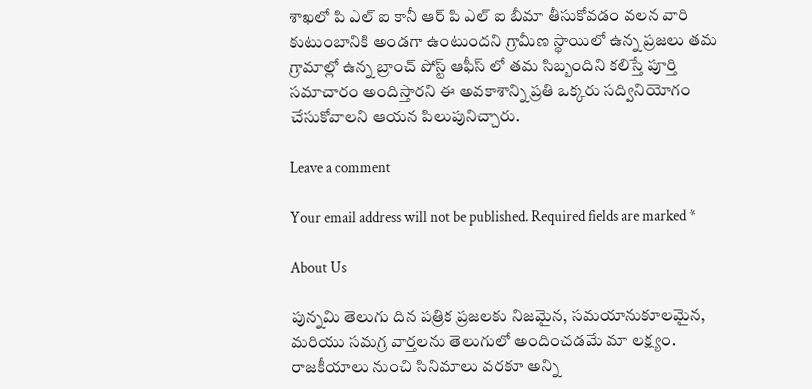శాఖలో పి ఎల్ ఐ కానీ ఆర్ పి ఎల్ ఐ బీమా తీసుకోవడం వలన వారి కుటుంబానికి అండగా ఉంటుందని గ్రామీణ స్థాయిలో ఉన్న ప్రజలు తమ గ్రామాల్లో ఉన్న బ్రాంచ్ పోస్ట్ ఆఫీస్ లో తమ సిబ్బందిని కలిస్తే పూర్తి సమాచారం అందిస్తారని ఈ అవకాశాన్ని ప్రతి ఒక్కరు సద్వినియోగం చేసుకోవాలని ఆయన పిలుపునిచ్చారు.

Leave a comment

Your email address will not be published. Required fields are marked *

About Us

పున్నమి తెలుగు దిన పత్రిక ప్రజలకు నిజమైన, సమయానుకూలమైన, మరియు సమగ్ర వార్తలను తెలుగులో అందించడమే మా లక్ష్యం.
రాజకీయాలు నుంచి సినిమాలు వరకూ అన్ని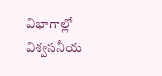విభాగాల్లో విశ్వసనీయ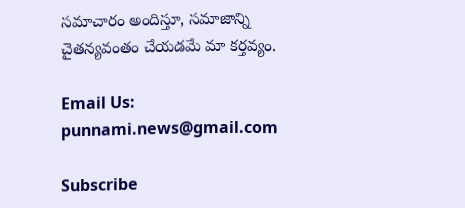సమాచారం అందిస్తూ, సమాజాన్ని చైతన్యవంతం చేయడమే మా కర్తవ్యం.

Email Us: punnami.news@gmail.com

Subscribe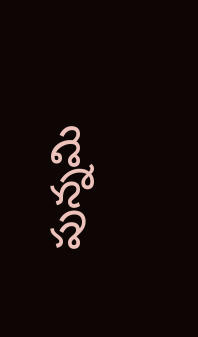పున్నమి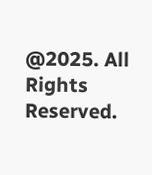@2025. All Rights Reserved.